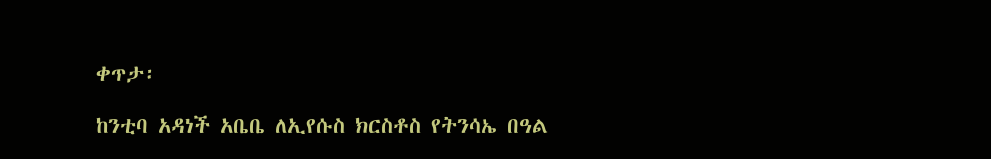ቀጥታ፡

ከንቲባ አዳነች አቤቤ ለኢየሱስ ክርስቶስ የትንሳኤ በዓል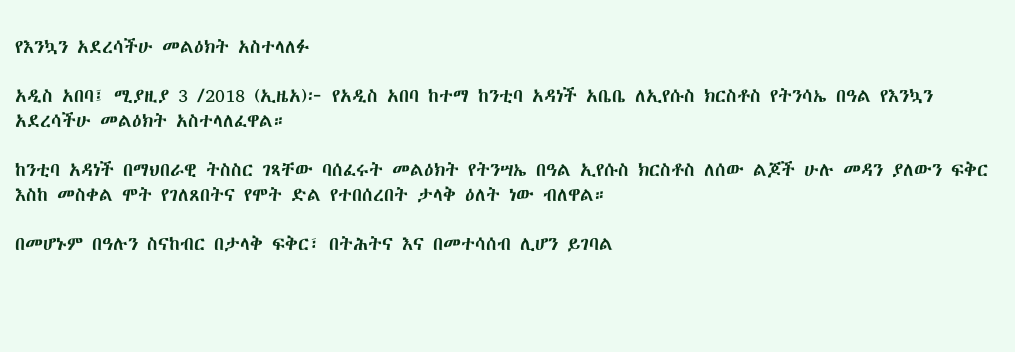የእንኳን አደረሳችሁ መልዕክት አስተላለፉ

አዲስ አበባ፤ ሚያዚያ 3 /2018 (ኢዜአ)፦ የአዲስ አበባ ከተማ ከንቲባ አዳነች አቤቤ ለኢየሱስ ክርስቶስ የትንሳኤ በዓል የእንኳን አደረሳችሁ መልዕክት አስተላለፈዋል።

ከንቲባ አዳነች በማህበራዊ ትስስር ገጻቸው ባሰፈሩት መልዕክት የትንሣኤ በዓል ኢየሱስ ክርስቶስ ለሰው ልጆች ሁሉ መዳን ያለውን ፍቅር እስከ መስቀል ሞት የገለጸበትና የሞት ድል የተበሰረበት ታላቅ ዕለት ነው ብለዋል።

በመሆኑም በዓሉን ስናከብር በታላቅ ፍቅር፣ በትሕትና እና በመተሳሰብ ሊሆን ይገባል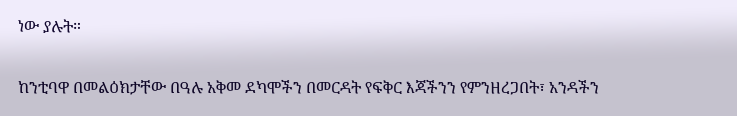ነው ያሉት።

ከንቲባዋ በመልዕክታቸው በዓሉ አቅመ ደካሞችን በመርዳት የፍቅር እጃችንን የምንዘረጋበት፣ አንዳችን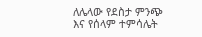ለሌላው የደስታ ምንጭ እና የሰላም ተምሳሌት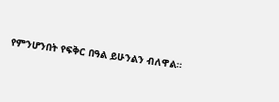የምንሆንበት የፍቅር በዓል ይሁንልን ብለዋል።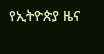የኢትዮጵያ ዜና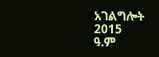አገልግሎት
2015
ዓ.ም